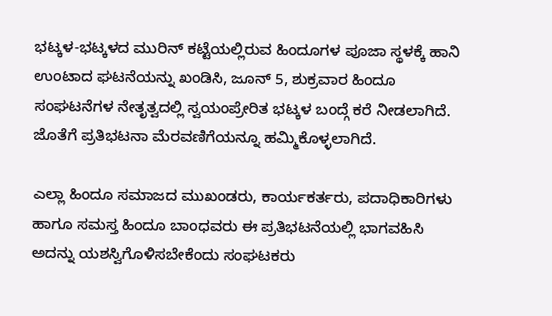ಭಟ್ಕಳ-ಭಟ್ಕಳದ ಮುರಿನ್ ಕಟ್ಟೆಯಲ್ಲಿರುವ ಹಿಂದೂಗಳ ಪೂಜಾ ಸ್ಥಳಕ್ಕೆ ಹಾನಿ ಉಂಟಾದ ಘಟನೆಯನ್ನು ಖಂಡಿಸಿ, ಜೂನ್ 5, ಶುಕ್ರವಾರ ಹಿಂದೂ ಸಂಘಟನೆಗಳ ನೇತೃತ್ವದಲ್ಲಿ ಸ್ವಯಂಪ್ರೇರಿತ ಭಟ್ಕಳ ಬಂದ್ಗೆ ಕರೆ ನೀಡಲಾಗಿದೆ. ಜೊತೆಗೆ ಪ್ರತಿಭಟನಾ ಮೆರವಣಿಗೆಯನ್ನೂ ಹಮ್ಮಿಕೊಳ್ಳಲಾಗಿದೆ.

ಎಲ್ಲಾ ಹಿಂದೂ ಸಮಾಜದ ಮುಖಂಡರು, ಕಾರ್ಯಕರ್ತರು, ಪದಾಧಿಕಾರಿಗಳು ಹಾಗೂ ಸಮಸ್ತ ಹಿಂದೂ ಬಾಂಧವರು ಈ ಪ್ರತಿಭಟನೆಯಲ್ಲಿ ಭಾಗವಹಿಸಿ ಅದನ್ನು ಯಶಸ್ವಿಗೊಳಿಸಬೇಕೆಂದು ಸಂಘಟಕರು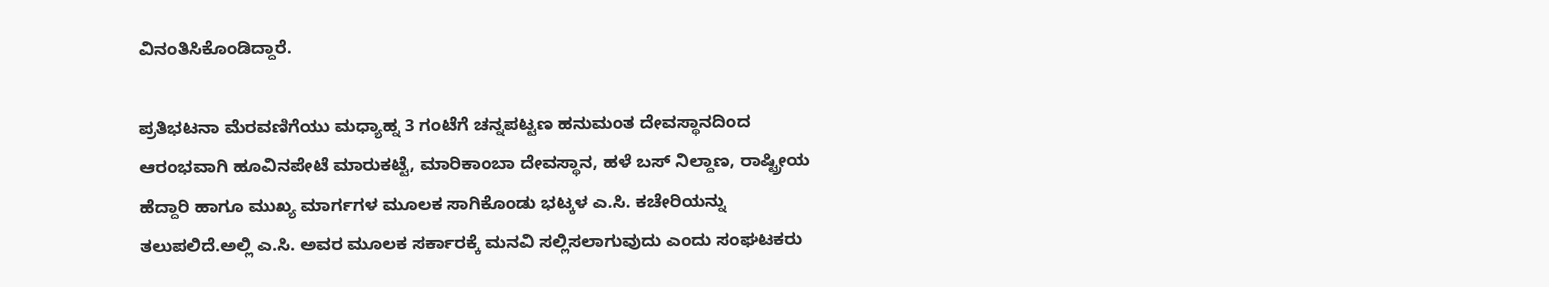ವಿನಂತಿಸಿಕೊಂಡಿದ್ದಾರೆ.

ಪ್ರತಿಭಟನಾ ಮೆರವಣಿಗೆಯು ಮಧ್ಯಾಹ್ನ 3 ಗಂಟೆಗೆ ಚನ್ನಪಟ್ಟಣ ಹನುಮಂತ ದೇವಸ್ಥಾನದಿಂದ ಆರಂಭವಾಗಿ ಹೂವಿನಪೇಟೆ ಮಾರುಕಟ್ಟೆ, ಮಾರಿಕಾಂಬಾ ದೇವಸ್ಥಾನ, ಹಳೆ ಬಸ್ ನಿಲ್ದಾಣ, ರಾಷ್ಟ್ರೀಯ ಹೆದ್ದಾರಿ ಹಾಗೂ ಮುಖ್ಯ ಮಾರ್ಗಗಳ ಮೂಲಕ ಸಾಗಿಕೊಂಡು ಭಟ್ಕಳ ಎ.ಸಿ. ಕಚೇರಿಯನ್ನು ತಲುಪಲಿದೆ.ಅಲ್ಲಿ ಎ.ಸಿ. ಅವರ ಮೂಲಕ ಸರ್ಕಾರಕ್ಕೆ ಮನವಿ ಸಲ್ಲಿಸಲಾಗುವುದು ಎಂದು ಸಂಘಟಕರು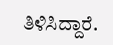ತಿಳಿಸಿದ್ದಾರೆ.